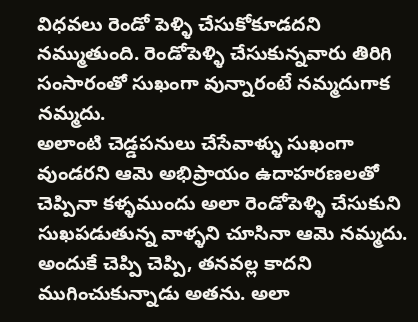విధవలు రెండో పెళ్ళి చేసుకోకూడదని నమ్ముతుంది. రెండోపెళ్ళి చేసుకున్నవారు తిరిగి సంసారంతో సుఖంగా వున్నారంటే నమ్మదుగాక నమ్మదు.
అలాంటి చెడ్డపనులు చేసేవాళ్ళు సుఖంగా వుండరని ఆమె అభిప్రాయం ఉదాహరణలతో చెప్పినా కళ్ళముందు అలా రెండోపెళ్ళి చేసుకుని సుఖపడుతున్న వాళ్ళని చూసినా ఆమె నమ్మదు.
అందుకే చెప్పి చెప్పి, తనవల్ల కాదని ముగించుకున్నాడు అతను. అలా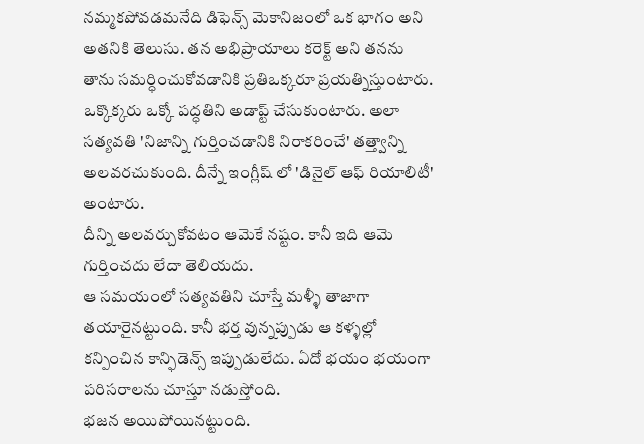నమ్మకపోవడమనేది డిఫెన్స్ మెకానిజంలో ఒక భాగం అని అతనికి తెలుసు. తన అభిప్రాయాలు కరెక్ట్ అని తనను తాను సమర్ధించుకోవడానికి ప్రతిఒక్కరూ ప్రయత్నిస్తుంటారు. ఒక్కొక్కరు ఒక్కో పద్ధతిని అడాప్ట్ చేసుకుంటారు. అలా సత్యవతి 'నిజాన్ని గుర్తించడానికి నిరాకరించే' తత్త్వాన్ని అలవరచుకుంది. దీన్నే ఇంగ్లీష్ లో 'డినైల్ ఆఫ్ రియాలిటీ' అంటారు.
దీన్ని అలవర్చుకోవటం ఆమెకే నష్టం. కానీ ఇది ఆమె గుర్తించదు లేదా తెలియదు.
ఆ సమయంలో సత్యవతిని చూస్తే మళ్ళీ తాజాగా తయారైనట్టుంది. కానీ భర్త వున్నప్పుడు ఆ కళ్ళల్లో కన్పించిన కాన్ఫిడెన్స్ ఇప్పుడులేదు. ఏదో భయం భయంగా పరిసరాలను చూస్తూ నడుస్తోంది.
భజన అయిపోయినట్టుంది.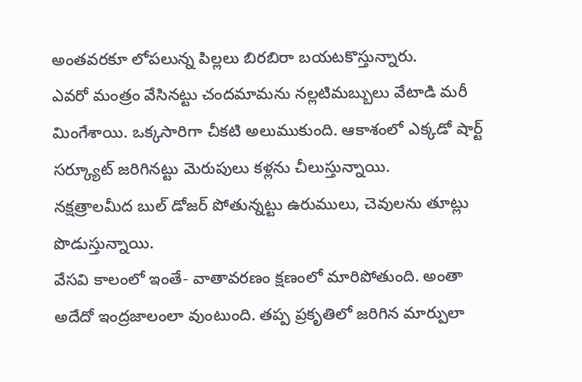అంతవరకూ లోపలున్న పిల్లలు బిరబిరా బయటకొస్తున్నారు.
ఎవరో మంత్రం వేసినట్టు చందమామను నల్లటిమబ్బులు వేటాడి మరీ మింగేశాయి. ఒక్కసారిగా చీకటి అలుముకుంది. ఆకాశంలో ఎక్కడో షార్ట్ సర్క్యూట్ జరిగినట్టు మెరుపులు కళ్లను చీలుస్తున్నాయి.
నక్షత్రాలమీద బుల్ డోజర్ పోతున్నట్టు ఉరుములు, చెవులను తూట్లు పొడుస్తున్నాయి.
వేసవి కాలంలో ఇంతే- వాతావరణం క్షణంలో మారిపోతుంది. అంతా అదేదో ఇంద్రజాలంలా వుంటుంది. తప్ప ప్రకృతిలో జరిగిన మార్పులా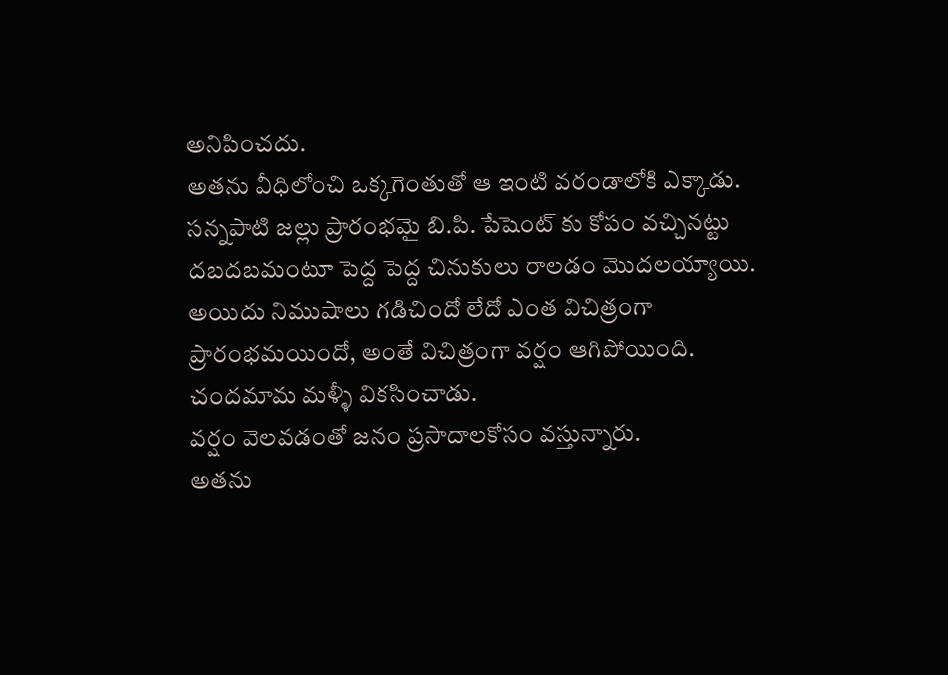అనిపించదు.
అతను వీధిలోంచి ఒక్కగెంతుతో ఆ ఇంటి వరండాలోకి ఎక్కాడు. సన్నపాటి జల్లు ప్రారంభమై బి.పి. పేషెంట్ కు కోపం వచ్చినట్టు దబదబమంటూ పెద్ద పెద్ద చినుకులు రాలడం మొదలయ్యాయి.
అయిదు నిముషాలు గడిచిందో లేదో ఎంత విచిత్రంగా ప్రారంభమయిందో, అంతే విచిత్రంగా వర్షం ఆగిపోయింది.
చందమామ మళ్ళీ వికసించాడు.
వర్షం వెలవడంతో జనం ప్రసాదాలకోసం వస్తున్నారు.
అతను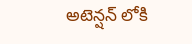అటెన్షన్ లోకి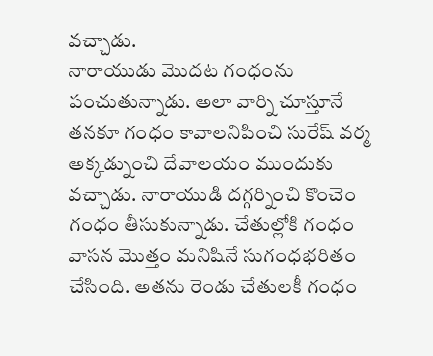వచ్చాడు.
నారాయుడు మొదట గంధంను పంచుతున్నాడు. అలా వార్ని చూస్తూనే తనకూ గంధం కావాలనిపించి సురేష్ వర్మ అక్కడ్నుంచి దేవాలయం ముందుకు వచ్చాడు. నారాయుడి దగ్గర్నించి కొంచెం గంధం తీసుకున్నాడు. చేతుల్లోకి గంధం వాసన మొత్తం మనిషినే సుగంధభరితం చేసింది. అతను రెండు చేతులకీ గంధం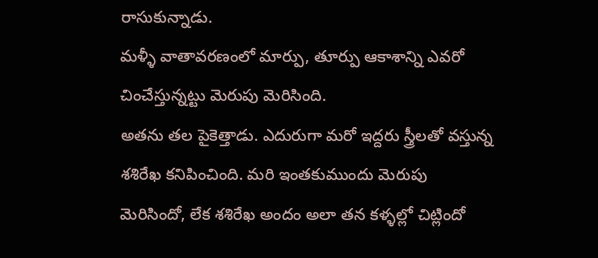రాసుకున్నాడు.
మళ్ళీ వాతావరణంలో మార్పు, తూర్పు ఆకాశాన్ని ఎవరో చించేస్తున్నట్టు మెరుపు మెరిసింది.
అతను తల పైకెత్తాడు. ఎదురుగా మరో ఇద్దరు స్త్రీలతో వస్తున్న శశిరేఖ కనిపించింది. మరి ఇంతకుముందు మెరుపు మెరిసిందో, లేక శశిరేఖ అందం అలా తన కళ్ళల్లో చిట్లిందో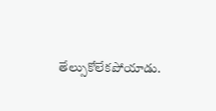తేల్సుకోలేకపోయాడు.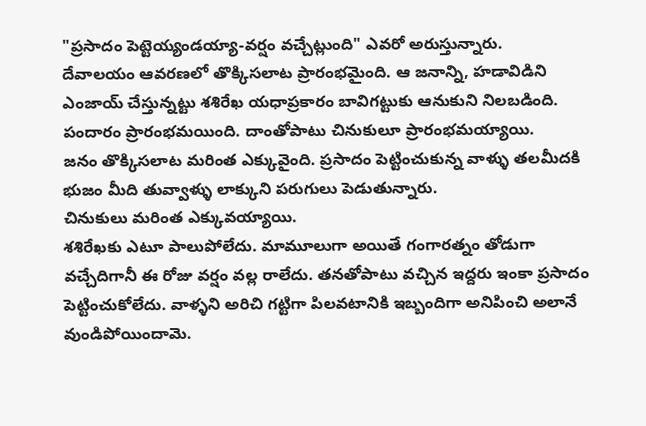"ప్రసాదం పెట్టెయ్యండయ్యా-వర్షం వచ్చేట్లుంది" ఎవరో అరుస్తున్నారు.
దేవాలయం ఆవరణలో తొక్కిసలాట ప్రారంభమైంది. ఆ జనాన్ని, హడావిడిని ఎంజాయ్ చేస్తున్నట్టు శశిరేఖ యధాప్రకారం బావిగట్టుకు ఆనుకుని నిలబడింది.
పందారం ప్రారంభమయింది. దాంతోపాటు చినుకులూ ప్రారంభమయ్యాయి.
జనం తొక్కిసలాట మరింత ఎక్కువైంది. ప్రసాదం పెట్టించుకున్న వాళ్ళు తలమీదకి భుజం మీది తువ్వాళ్ళు లాక్కుని పరుగులు పెడుతున్నారు.
చినుకులు మరింత ఎక్కువయ్యాయి.
శశిరేఖకు ఎటూ పాలుపోలేదు. మామూలుగా అయితే గంగారత్నం తోడుగా వచ్చేదిగానీ ఈ రోజు వర్షం వల్ల రాలేదు. తనతోపాటు వచ్చిన ఇద్దరు ఇంకా ప్రసాదం పెట్టించుకోలేదు. వాళ్ళని అరిచి గట్టిగా పిలవటానికి ఇబ్బందిగా అనిపించి అలానే వుండిపోయిందామె.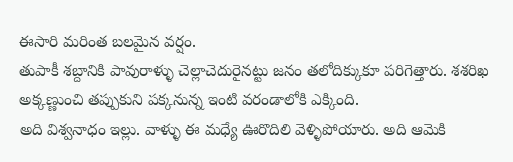ఈసారి మరింత బలమైన వర్షం.
తుపాకీ శబ్దానికి పావురాళ్ళు చెల్లాచెదురైనట్టు జనం తలోదిక్కుకూ పరిగెత్తారు. శశరిఖ అక్కణ్ణుంచి తప్పుకుని పక్కనున్న ఇంటి వరండాలోకి ఎక్కింది.
అది విశ్వనాధం ఇల్లు. వాళ్ళు ఈ మధ్యే ఊరొదిలి వెళ్ళిపోయారు. అది ఆమెకి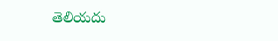తెలియదు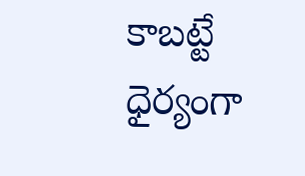కాబట్టే ధైర్యంగా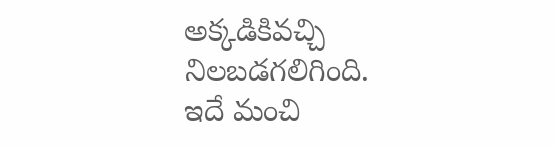అక్కడికివచ్చి నిలబడగలిగింది.
ఇదే మంచి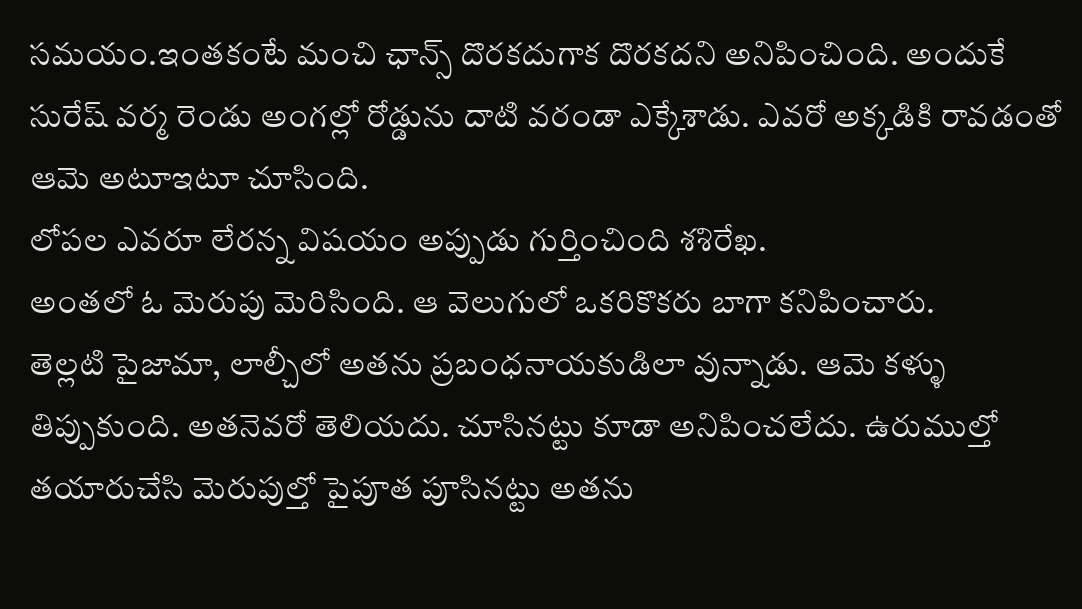సమయం.ఇంతకంటే మంచి ఛాన్స్ దొరకదుగాక దొరకదని అనిపించింది. అందుకే సురేష్ వర్మ రెండు అంగల్లో రోడ్డును దాటి వరండా ఎక్కేశాడు. ఎవరో అక్కడికి రావడంతో ఆమె అటూఇటూ చూసింది.
లోపల ఎవరూ లేరన్న విషయం అప్పుడు గుర్తించింది శశిరేఖ.
అంతలో ఓ మెరుపు మెరిసింది. ఆ వెలుగులో ఒకరికొకరు బాగా కనిపించారు.
తెల్లటి పైజామా, లాల్చీలో అతను ప్రబంధనాయకుడిలా వున్నాడు. ఆమె కళ్ళు తిప్పుకుంది. అతనెవరో తెలియదు. చూసినట్టు కూడా అనిపించలేదు. ఉరుముల్తో తయారుచేసి మెరుపుల్తో పైపూత పూసినట్టు అతను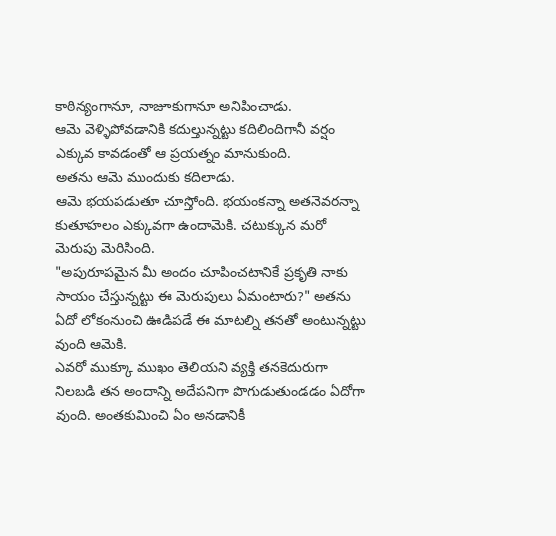కాఠిన్యంగానూ, నాజూకుగానూ అనిపించాడు.
ఆమె వెళ్ళిపోవడానికి కదుల్తున్నట్టు కదిలిందిగానీ వర్షం ఎక్కువ కావడంతో ఆ ప్రయత్నం మానుకుంది.
అతను ఆమె ముందుకు కదిలాడు.
ఆమె భయపడుతూ చూస్తోంది. భయంకన్నా అతనెవరన్నా కుతూహలం ఎక్కువగా ఉందామెకి. చటుక్కున మరో మెరుపు మెరిసింది.
"అపురూపమైన మీ అందం చూపించటానికే ప్రకృతి నాకు సాయం చేస్తున్నట్టు ఈ మెరుపులు ఏమంటారు?" అతను ఏదో లోకంనుంచి ఊడిపడే ఈ మాటల్ని తనతో అంటున్నట్టు వుంది ఆమెకి.
ఎవరో ముక్కూ ముఖం తెలియని వ్యక్తి తనకెదురుగా నిలబడి తన అందాన్ని అదేపనిగా పొగుడుతుండడం ఏదోగా వుంది. అంతకుమించి ఏం అనడానికీ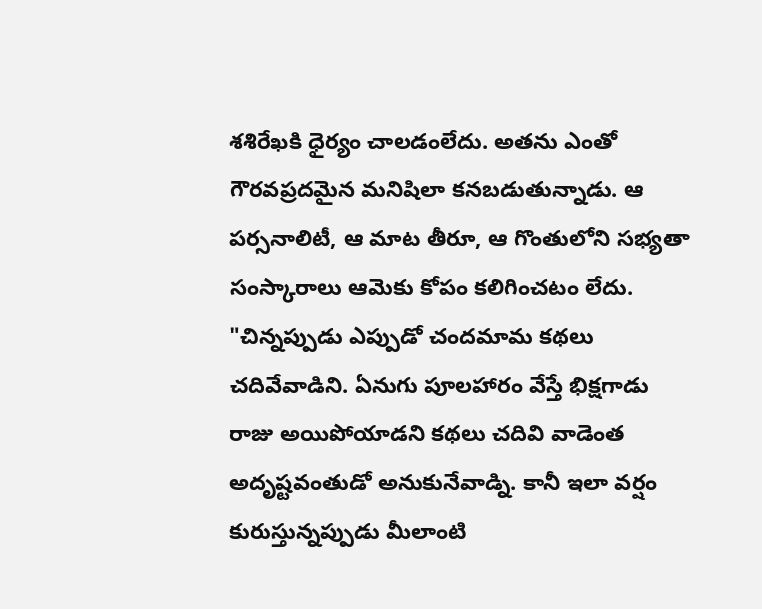శశిరేఖకి ధైర్యం చాలడంలేదు. అతను ఎంతో గౌరవప్రదమైన మనిషిలా కనబడుతున్నాడు. ఆ పర్సనాలిటీ, ఆ మాట తీరూ, ఆ గొంతులోని సభ్యతా సంస్కారాలు ఆమెకు కోపం కలిగించటం లేదు.
"చిన్నప్పుడు ఎప్పుడో చందమామ కథలు చదివేవాడిని. ఏనుగు పూలహారం వేస్తే భిక్షగాడు రాజు అయిపోయాడని కథలు చదివి వాడెంత అదృష్టవంతుడో అనుకునేవాడ్ని. కానీ ఇలా వర్షం కురుస్తున్నప్పుడు మీలాంటి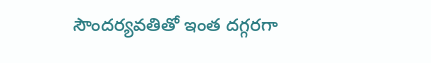సౌందర్యవతితో ఇంత దగ్గరగా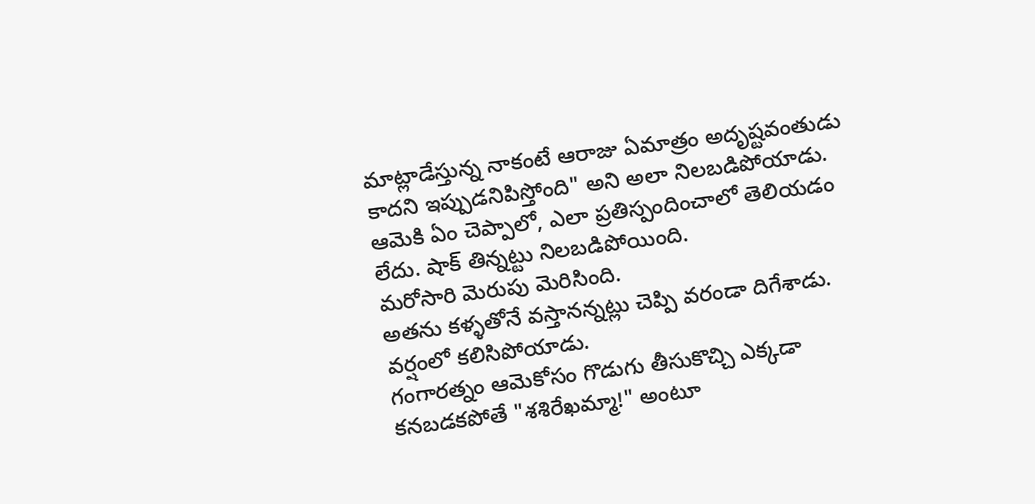మాట్లాడేస్తున్న నాకంటే ఆరాజు ఏమాత్రం అదృష్టవంతుడు కాదని ఇప్పుడనిపిస్తోంది" అని అలా నిలబడిపోయాడు.
ఆమెకి ఏం చెప్పాలో, ఎలా ప్రతిస్పందించాలో తెలియడం లేదు. షాక్ తిన్నట్టు నిలబడిపోయింది.
మరోసారి మెరుపు మెరిసింది.
అతను కళ్ళతోనే వస్తానన్నట్లు చెప్పి వరండా దిగేశాడు. వర్షంలో కలిసిపోయాడు.
గంగారత్నం ఆమెకోసం గొడుగు తీసుకొచ్చి ఎక్కడా కనబడకపోతే "శశిరేఖమ్మా!" అంటూ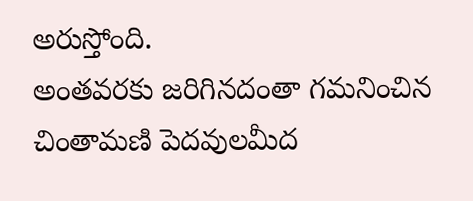అరుస్తోంది.
అంతవరకు జరిగినదంతా గమనించిన చింతామణి పెదవులమీద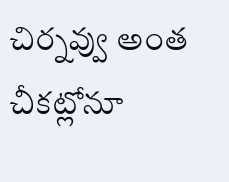చిర్నవ్వు అంత చీకట్లోనూ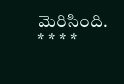మెరిసింది.
* * * *